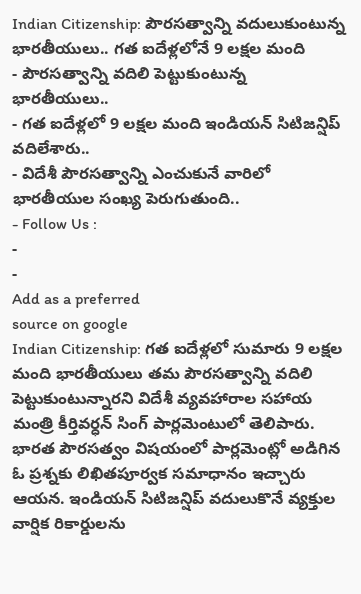Indian Citizenship: పౌరసత్వాన్ని వదులుకుంటున్న భారతీయులు.. గత ఐదేళ్లలోనే 9 లక్షల మంది
- పౌరసత్వాన్ని వదిలి పెట్టుకుంటున్న భారతీయులు..
- గత ఐదేళ్లలో 9 లక్షల మంది ఇండియన్ సిటిజన్షిప్ వదిలేశారు..
- విదేశీ పౌరసత్వాన్ని ఎంచుకునే వారిలో భారతీయుల సంఖ్య పెరుగుతుంది..
- Follow Us :
-
-
Add as a preferred
source on google
Indian Citizenship: గత ఐదేళ్లలో సుమారు 9 లక్షల మంది భారతీయులు తమ పౌరసత్వాన్ని వదిలి పెట్టుకుంటున్నారని విదేశీ వ్యవహారాల సహాయ మంత్రి కీర్తివర్ధన్ సింగ్ పార్లమెంటులో తెలిపారు. భారత పౌరసత్వం విషయంలో పార్లమెంట్లో అడిగిన ఓ ప్రశ్నకు లిఖితపూర్వక సమాధానం ఇచ్చారు ఆయన. ఇండియన్ సిటిజన్షిప్ వదులుకొనే వ్యక్తుల వార్షిక రికార్డులను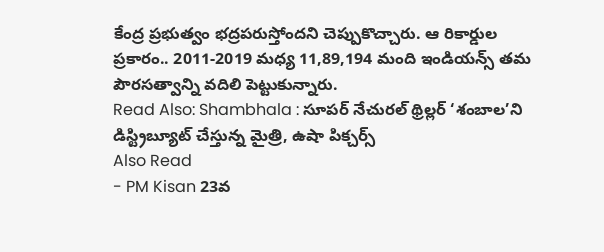కేంద్ర ప్రభుత్వం భద్రపరుస్తోందని చెప్పుకొచ్చారు. ఆ రికార్డుల ప్రకారం.. 2011-2019 మధ్య 11,89,194 మంది ఇండియన్స్ తమ పౌరసత్వాన్ని వదిలి పెట్టుకున్నారు.
Read Also: Shambhala : సూపర్ నేచురల్ థ్రిల్లర్ ‘శంబాల’ని డిస్ట్రిబ్యూట్ చేస్తున్న మైత్రి, ఉషా పిక్చర్స్
Also Read
- PM Kisan 23వ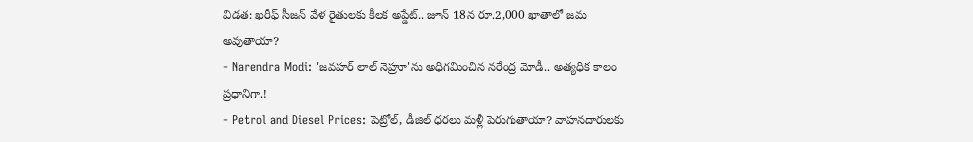విడత: ఖరీఫ్ సీజన్ వేళ రైతులకు కీలక అప్డేట్.. జూన్ 18న రూ.2,000 ఖాతాలో జమ అవుతాయా?
- Narendra Modi: 'జవహర్ లాల్ నెహ్రూ'ను అధిగమించిన నరేంద్ర మోడీ.. అత్యధిక కాలం ప్రధానిగా.!
- Petrol and Diesel Prices: పెట్రోల్, డీజిల్ ధరలు మళ్లీ పెరుగుతాయా? వాహనదారులకు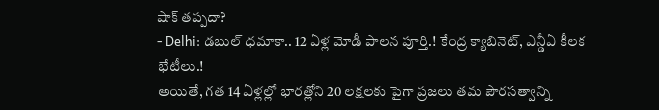షాక్ తప్పదా?
- Delhi: డబుల్ ధమాకా.. 12 ఏళ్ల మోడీ పాలన పూర్తి.! కేంద్ర క్యాబినెట్, ఎన్డీఏ కీలక భేటీలు.!
అయితే, గత 14 ఏళ్లల్లో భారత్లోని 20 లక్షలకు పైగా ప్రజలు తమ పౌరసత్వాన్ని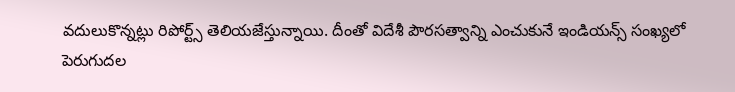వదులుకొన్నట్లు రిపోర్ట్స్ తెలియజేస్తున్నాయి. దీంతో విదేశీ పౌరసత్వాన్ని ఎంచుకునే ఇండియన్స్ సంఖ్యలో పెరుగుదల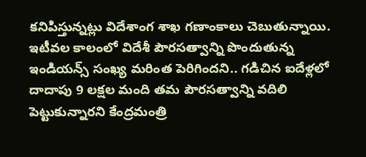కనిపిస్తున్నట్లు విదేశాంగ శాఖ గణాంకాలు చెబుతున్నాయి. ఇటీవల కాలంలో విదేశీ పౌరసత్వాన్ని పొందుతున్న ఇండియన్స్ సంఖ్య మరింత పెరిగిందని.. గడిచిన ఐదేళ్లలో దాదాపు 9 లక్షల మంది తమ పౌరసత్వాన్ని వదిలి పెట్టుకున్నారని కేంద్రమంత్రి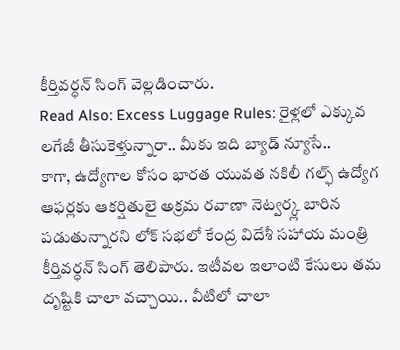కీర్తివర్ధన్ సింగ్ వెల్లడించారు.
Read Also: Excess Luggage Rules: రైళ్లలో ఎక్కువ లగేజీ తీసుకెళ్తున్నారా.. మీకు ఇది బ్యాడ్ న్యూసే..
కాగా, ఉద్యోగాల కోసం భారత యువత నకిలీ గల్ఫ్ ఉద్యోగ ఆఫర్లకు ఆకర్షితులై అక్రమ రవాణా నెట్వర్క్ల బారిన పడుతున్నారని లోక్ సభలో కేంద్ర విదేశీ సహాయ మంత్రి కీర్తివర్ధన్ సింగ్ తెలిపారు. ఇటీవల ఇలాంటి కేసులు తమ దృష్టికి చాలా వచ్చాయి.. వీటిలో చాలా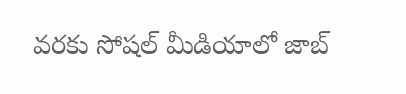వరకు సోషల్ మీడియాలో జాబ్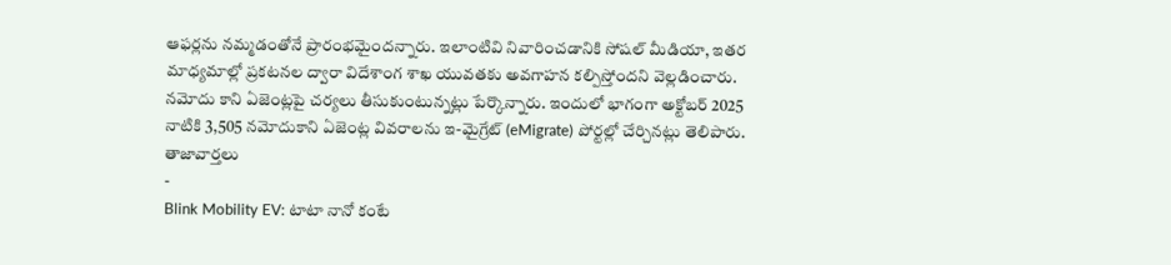ఆఫర్లను నమ్మడంతోనే ప్రారంభమైందన్నారు. ఇలాంటివి నివారించడానికి సోషల్ మీడియా, ఇతర మాధ్యమాల్లో ప్రకటనల ద్వారా విదేశాంగ శాఖ యువతకు అవగాహన కల్పిస్తోందని వెల్లడించారు. నమోదు కాని ఏజెంట్లపై చర్యలు తీసుకుంటున్నట్లు పేర్కొన్నారు. ఇందులో భాగంగా అక్టోబర్ 2025 నాటికి 3,505 నమోదుకాని ఏజెంట్ల వివరాలను ఇ-మైగ్రేట్ (eMigrate) పోర్టల్లో చేర్చినట్లు తెలిపారు.
తాజావార్తలు
-
Blink Mobility EV: టాటా నానో కంటే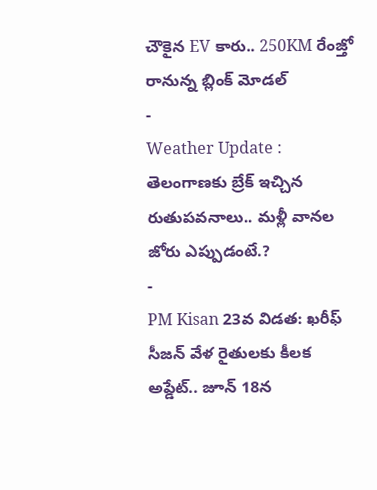చౌకైన EV కారు.. 250KM రేంజ్తో రానున్న బ్లింక్ మోడల్
-
Weather Update : తెలంగాణకు బ్రేక్ ఇచ్చిన రుతుపవనాలు.. మళ్లీ వానల జోరు ఎప్పుడంటే.?
-
PM Kisan 23వ విడత: ఖరీఫ్ సీజన్ వేళ రైతులకు కీలక అప్డేట్.. జూన్ 18న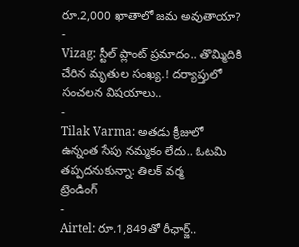రూ.2,000 ఖాతాలో జమ అవుతాయా?
-
Vizag: స్టీల్ ప్లాంట్ ప్రమాదం.. తొమ్మిదికి చేరిన మృతుల సంఖ్య.! దర్యాప్తులో సంచలన విషయాలు..
-
Tilak Varma: అతడు క్రీజులో ఉన్నంత సేపు నమ్మకం లేదు.. ఓటమి తప్పదనుకున్నా: తిలక్ వర్మ
ట్రెండింగ్
-
Airtel: రూ.1,849తో రీఛార్జ్..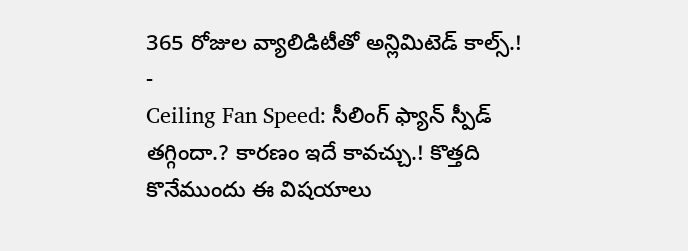365 రోజుల వ్యాలిడిటీతో అన్లిమిటెడ్ కాల్స్.!
-
Ceiling Fan Speed: సీలింగ్ ఫ్యాన్ స్పీడ్ తగ్గిందా.? కారణం ఇదే కావచ్చు.! కొత్తది కొనేముందు ఈ విషయాలు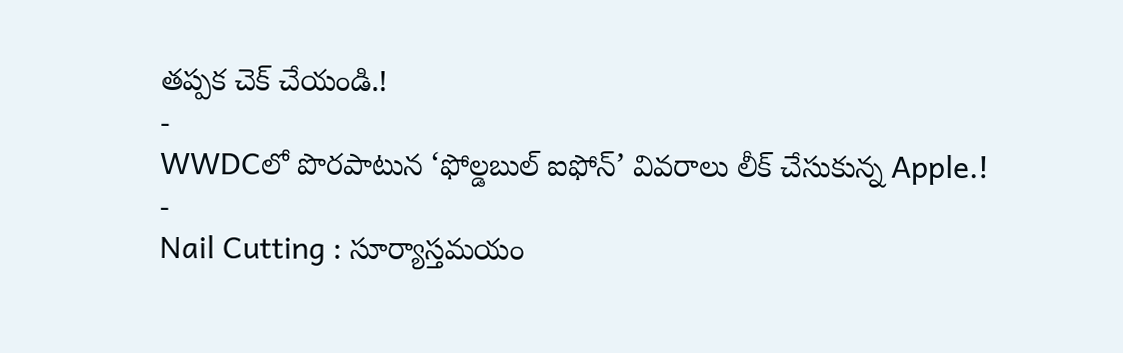తప్పక చెక్ చేయండి.!
-
WWDCలో పొరపాటున ‘ఫోల్డబుల్ ఐఫోన్’ వివరాలు లీక్ చేసుకున్న Apple.!
-
Nail Cutting : సూర్యాస్తమయం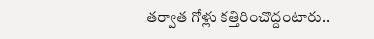తర్వాత గోళ్లు కత్తిరించొద్దంటారు..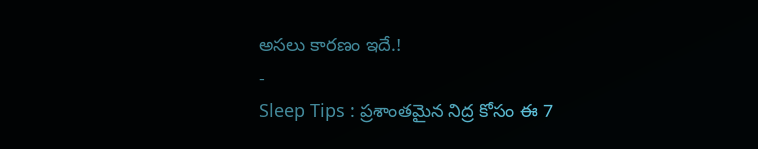అసలు కారణం ఇదే.!
-
Sleep Tips : ప్రశాంతమైన నిద్ర కోసం ఈ 7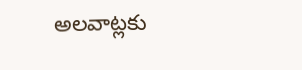అలవాట్లకు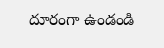దూరంగా ఉండండి